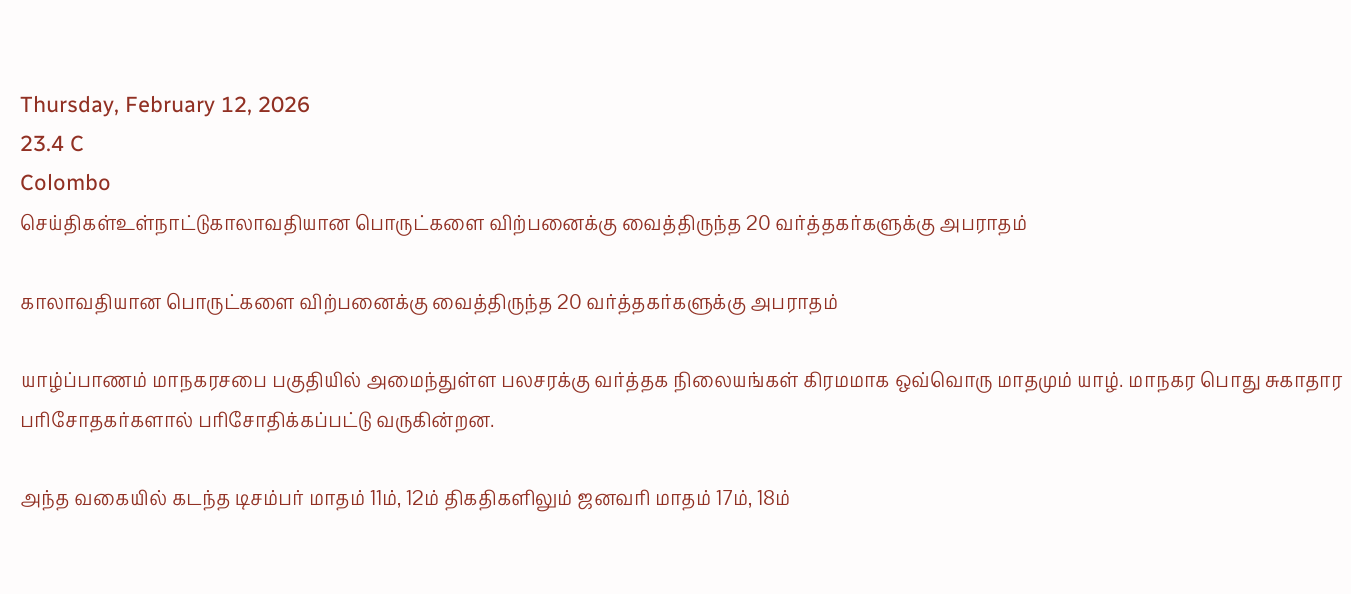Thursday, February 12, 2026
23.4 C
Colombo
செய்திகள்உள்நாட்டுகாலாவதியான பொருட்களை விற்பனைக்கு வைத்திருந்த 20 வர்த்தகர்களுக்கு அபராதம்

காலாவதியான பொருட்களை விற்பனைக்கு வைத்திருந்த 20 வர்த்தகர்களுக்கு அபராதம்

யாழ்ப்பாணம் மாநகரசபை பகுதியில் அமைந்துள்ள பலசரக்கு வர்த்தக நிலையங்கள் கிரமமாக ஒவ்வொரு மாதமும் யாழ். மாநகர பொது சுகாதார பரிசோதகர்களால் பரிசோதிக்கப்பட்டு வருகின்றன.

அந்த வகையில் கடந்த டிசம்பர் மாதம் 11ம், 12ம் திகதிகளிலும் ஜனவரி மாதம் 17ம், 18ம்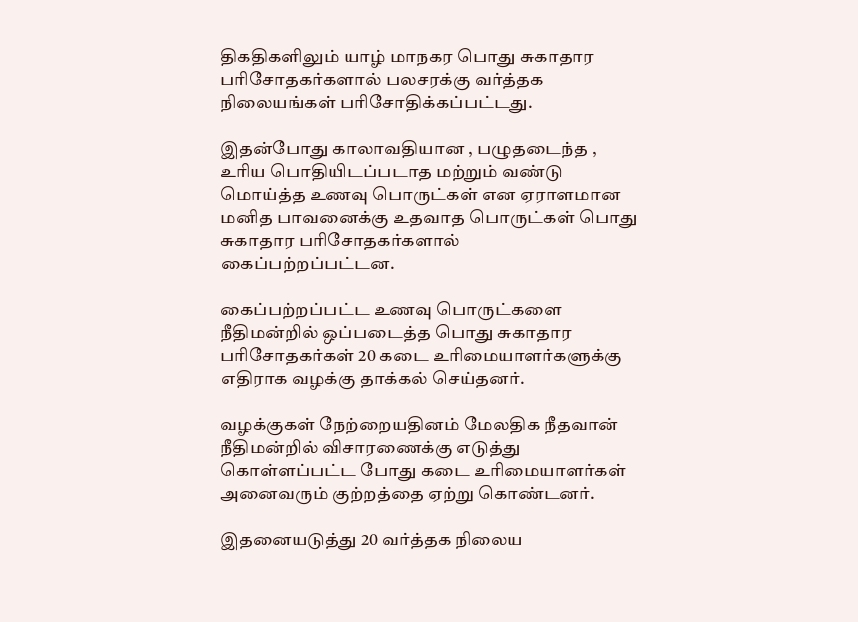திகதிகளிலும் யாழ் மாநகர பொது சுகாதார பரிசோதகர்களால் பலசரக்கு வர்த்தக நிலையங்கள் பரிசோதிக்கப்பட்டது.

இதன்போது காலாவதியான , பழுதடைந்த , உரிய பொதியிடப்படாத மற்றும் வண்டு மொய்த்த உணவு பொருட்கள் என ஏராளமான மனித பாவனைக்கு உதவாத பொருட்கள் பொது சுகாதார பரிசோதகர்களால் கைப்பற்றப்பட்டன.

கைப்பற்றப்பட்ட உணவு பொருட்களை நீதிமன்றில் ஒப்படைத்த பொது சுகாதார பரிசோதகர்கள் 20 கடை உரிமையாளர்களுக்கு எதிராக வழக்கு தாக்கல் செய்தனர்.

வழக்குகள் நேற்றையதினம் மேலதிக நீதவான் நீதிமன்றில் விசாரணைக்கு எடுத்து கொள்ளப்பட்ட போது கடை உரிமையாளர்கள் அனைவரும் குற்றத்தை ஏற்று கொண்டனர்.

இதனையடுத்து 20 வர்த்தக நிலைய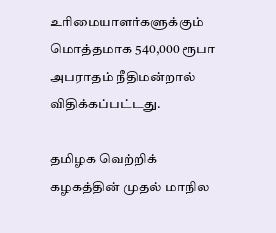உரிமையாளர்களுக்கும் மொத்தமாக 540,000 ரூபா அபராதம் நீதிமன்றால் விதிக்கப்பட்டது.

தமிழக வெற்றிக் கழகத்தின் முதல் மாநில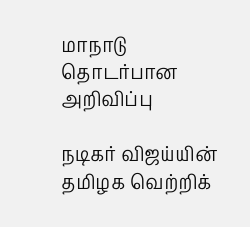மாநாடு தொடர்பான அறிவிப்பு

நடிகர் விஜய்யின் தமிழக வெற்றிக்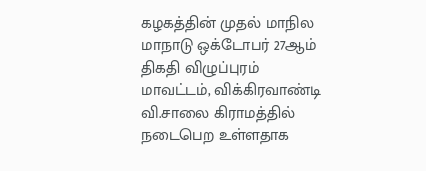கழகத்தின் முதல் மாநில மாநாடு ஒக்டோபர் 27ஆம் திகதி விழுப்புரம் மாவட்டம், விக்கிரவாண்டி வி.சாலை கிராமத்தில் நடைபெற உள்ளதாக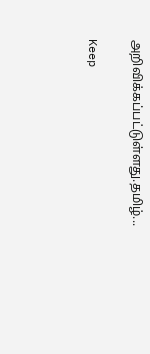அறிவிக்கப்பட்டுள்ளது.தமிழ்...

Keep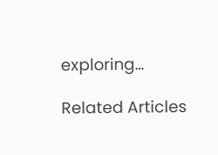exploring...

Related Articles